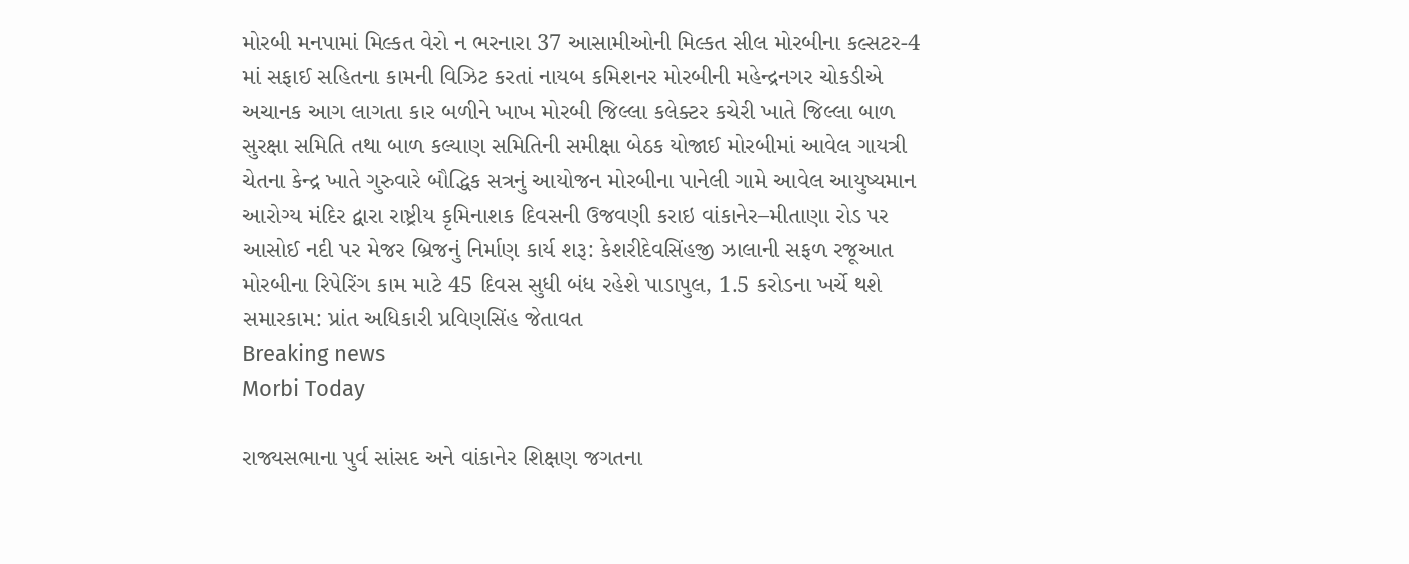મોરબી મનપામાં મિલ્કત વેરો ન ભરનારા 37 આસામીઓની મિલ્કત સીલ મોરબીના કલ્સટર-4 માં સફાઈ સહિતના કામની વિઝિટ કરતાં નાયબ કમિશનર મોરબીની મહેન્દ્રનગર ચોકડીએ અચાનક આગ લાગતા કાર બળીને ખાખ મોરબી જિલ્લા કલેક્ટર કચેરી ખાતે જિલ્લા બાળ સુરક્ષા સમિતિ તથા બાળ કલ્યાણ સમિતિની સમીક્ષા બેઠક યોજાઈ મોરબીમાં આવેલ ગાયત્રી ચેતના કેન્દ્ર ખાતે ગુરુવારે બૌદ્ધિક સત્રનું આયોજન મોરબીના પાનેલી ગામે આવેલ આયુષ્યમાન આરોગ્ય મંદિર દ્વારા રાષ્ટ્રીય કૃમિનાશક દિવસની ઉજવણી કરાઇ વાંકાનેર–મીતાણા રોડ પર આસોઈ નદી પર મેજર બ્રિજનું નિર્માણ કાર્ય શરૂ: કેશરીદેવસિંહજી ઝાલાની સફળ રજૂઆત મોરબીના રિપેરિંગ કામ માટે 45 દિવસ સુધી બંધ રહેશે પાડાપુલ, 1.5 કરોડના ખર્ચે થશે સમારકામ: પ્રાંત અધિકારી પ્રવિણસિંહ જેતાવત
Breaking news
Morbi Today

રાજ્યસભાના પુર્વ સાંસદ અને વાંકાનેર શિક્ષણ જગતના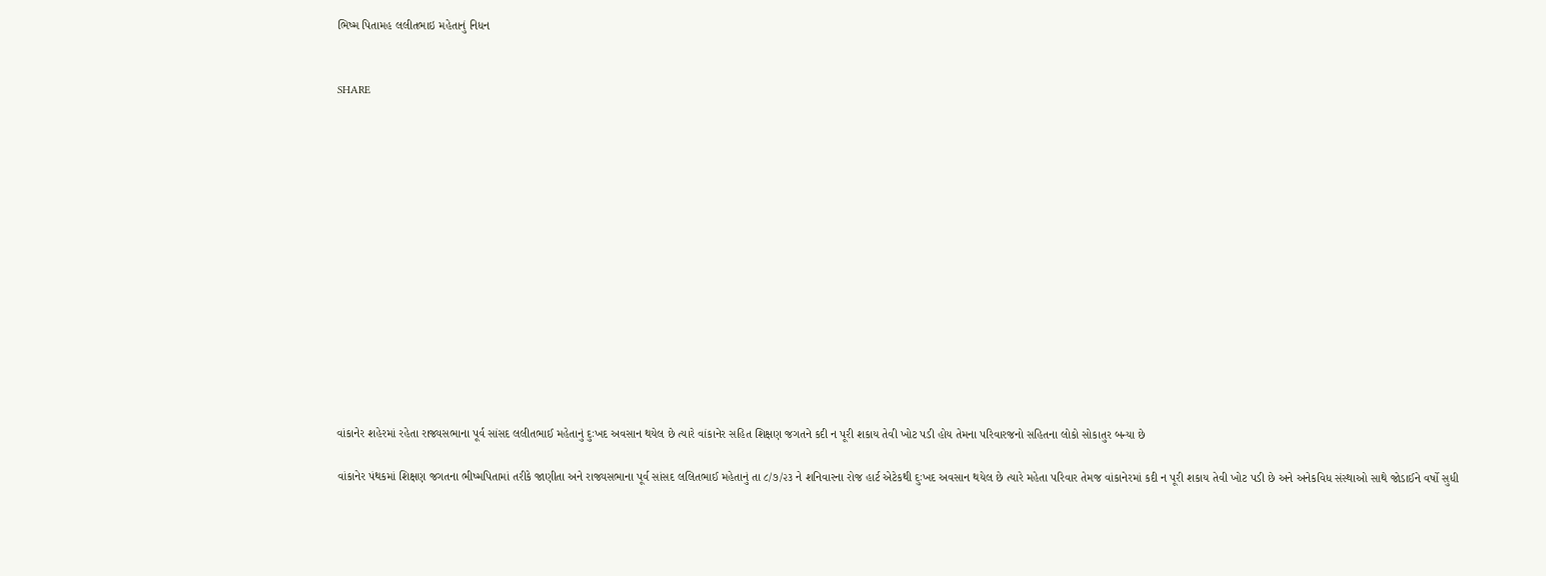ભિષ્મ પિતામહ લલીતભાઇ મહેતાનું નિધન


SHARE















વાંકાનેર શહેરમાં રહેતા રાજ્યસભાના પૂર્વ સાંસદ લલીતભાઈ મહેતાનું દુઃખદ અવસાન થયેલ છે ત્યારે વાંકાનેર સહિત શિક્ષણ જગતને કદી ન પૂરી શકાય તેવી ખોટ પડી હોય તેમના પરિવારજનો સહિતના લોકો સોકાતુર બન્યા છે

વાંકાનેર પંથકમાં શિક્ષણ જગતના ભીષ્મપિતામાં તરીકે જાણીતા અને રાજ્યસભાના પૂર્વ સાંસદ લલિતભાઈ મહેતાનું તા ૮/૭/૨૩ ને શનિવારના રોજ હાર્ટ એટેકથી દુઃખદ અવસાન થયેલ છે ત્યારે મહેતા પરિવાર તેમજ વાંકાનેરમાં કદી ન પૂરી શકાય તેવી ખોટ પડી છે અને અનેકવિધ સંસ્થાઓ સાથે જોડાઈને વર્ષો સુધી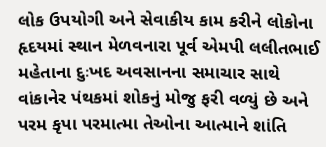લોક ઉપયોગી અને સેવાકીય કામ કરીને લોકોના હૃદયમાં સ્થાન મેળવનારા પૂર્વ એમપી લલીતભાઈ મહેતાના દુઃખદ અવસાનના સમાચાર સાથે વાંકાનેર પંથકમાં શોકનું મોજુ ફરી વળ્યું છે અને પરમ કૃપા પરમાત્મા તેઓના આત્માને શાંતિ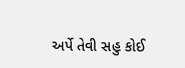અર્પે તેવી સહુ કોઈ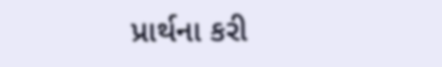પ્રાર્થના કરી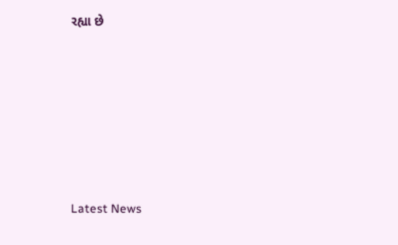રહ્યા છે






Latest News